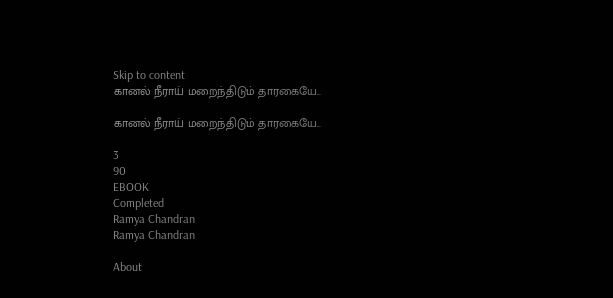Skip to content
கானல் நீராய் மறைந்திடும் தாரகையே..

கானல் நீராய் மறைந்திடும் தாரகையே..

3
90
EBOOK
Completed
Ramya Chandran
Ramya Chandran

About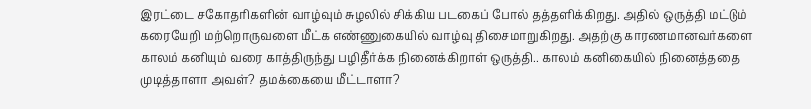இரட்டை சகோதரிகளின் வாழ்வும் சுழலில் சிக்கிய படகைப் போல் தத்தளிக்கிறது. அதில் ஒருத்தி மட்டும் கரையேறி மற்றொருவளை மீட்க எண்ணுகையில் வாழ்வு திசைமாறுகிறது. அதற்கு காரணமானவர்களை காலம் கனியும் வரை காத்திருந்து பழிதீர்க்க நினைக்கிறாள் ஒருத்தி.. காலம் கனிகையில் நினைத்ததை முடித்தாளா அவள்? தமக்கையை மீட்டாளா?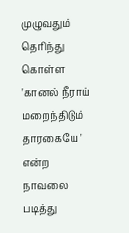முழுவதும் தெரிந்து கொள்ள 'கானல் நீராய் மறைந்திடும் தாரகையே ' என்ற நாவலை படித்து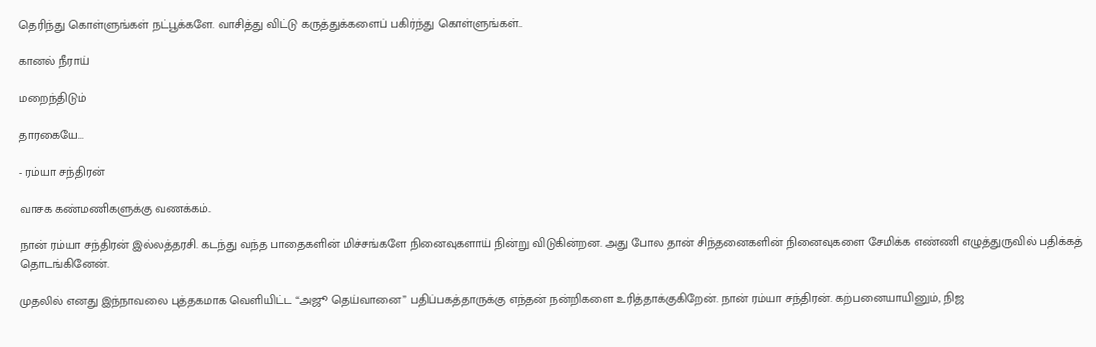தெரிந்து கொள்ளுங்கள் நட்பூக்களே. வாசித்து விட்டு கருத்துக்களைப் பகிர்ந்து கொள்ளுங்கள்..

கானல் நீராய்

மறைந்திடும்

தாரகையே...

- ரம்யா சந்திரன்

வாசக கண்மணிகளுக்கு வணக்கம்..

நான் ரம்யா சந்திரன் இல்லத்தரசி. கடந்து வந்த பாதைகளின் மிச்சங்களே நினைவுகளாய் நின்று விடுகின்றன. அது போல தான் சிந்தனைகளின் நினைவுகளை சேமிக்க எண்ணி எழுத்துருவில் பதிக்கத் தொடங்கினேன்.

முதலில் எனது இந்நாவலை புத்தகமாக வெளியிட்ட “அஜூ தெய்வானை” பதிப்பகத்தாருக்கு எந்தன் நன்றிகளை உரித்தாக்குகிறேன். நான் ரம்யா சந்திரன். கற்பனையாயினும், நிஜ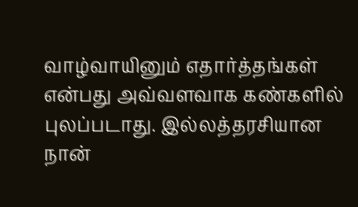வாழ்வாயினும் எதார்த்தங்கள் என்பது அவ்வளவாக கண்களில் புலப்படாது. இல்லத்தரசியான நான்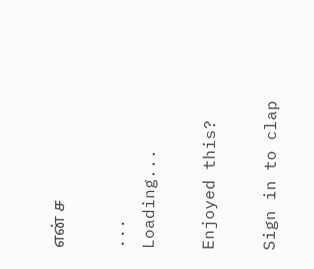என் ச

...
Loading...

Enjoyed this?

Sign in to clap